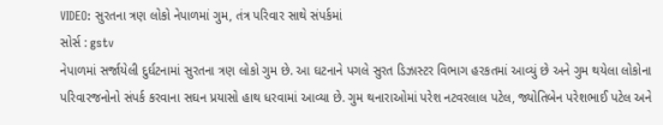VIDEO: સુરતના ત્રણ લોકો નેપાળમાં ગુમ, તંત્ર પરિવાર સાથે સંપર્કમાં
સોર્સ : gstv
નેપાળમાં સર્જાયેલી દુર્ઘટનામાં સુરતના ત્રણ લોકો ગુમ છે. આ ઘટનાને પગલે સુરત ડિઝાસ્ટર વિભાગ હરકતમાં આવ્યું છે અને ગુમ થયેલા લોકોના પરિવારજનોનો સંપર્ક કરવાના સઘન પ્રયાસો હાથ ધરવામાં આવ્યા છે. ગુમ થનારાઓમાં પરેશ નટવરલાલ પટેલ, જ્યોતિબેન પરેશભાઈ પટેલ અને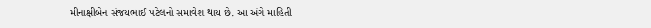મીનાક્ષીબેન સંજયભાઈ પટેલનો સમાવેશ થાય છે. આ અંગે માહિતી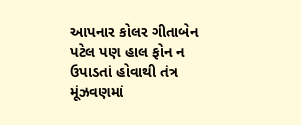આપનાર કોલર ગીતાબેન પટેલ પણ હાલ ફોન ન ઉપાડતાં હોવાથી તંત્ર મૂંઝવણમાં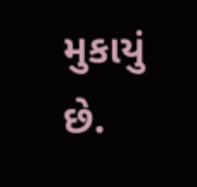મુકાયું છે.